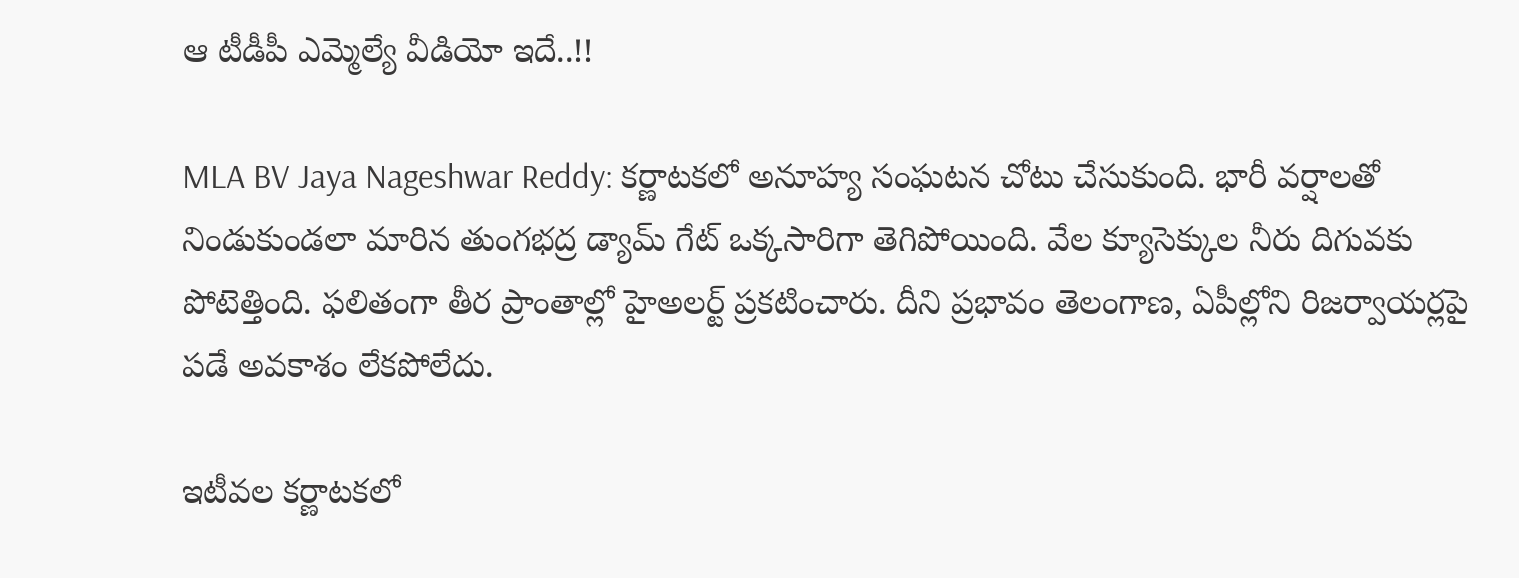ఆ టీడీపీ ఎమ్మెల్యే వీడియో ఇదే..!!

MLA BV Jaya Nageshwar Reddy: కర్ణాటకలో అనూహ్య సంఘటన చోటు చేసుకుంది. భారీ వర్షాలతో నిండుకుండలా మారిన తుంగభద్ర డ్యామ్ గేట్ ఒక్కసారిగా తెగిపోయింది. వేల క్యూసెక్కుల నీరు దిగువకు పోటెత్తింది. ఫలితంగా తీర ప్రాంతాల్లో హైఅలర్ట్ ప్రకటించారు. దీని ప్రభావం తెలంగాణ, ఏపీల్లోని రిజర్వాయర్లపై పడే అవకాశం లేకపోలేదు.

ఇటీవల కర్ణాటకలో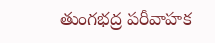తుంగభద్ర పరీవాహక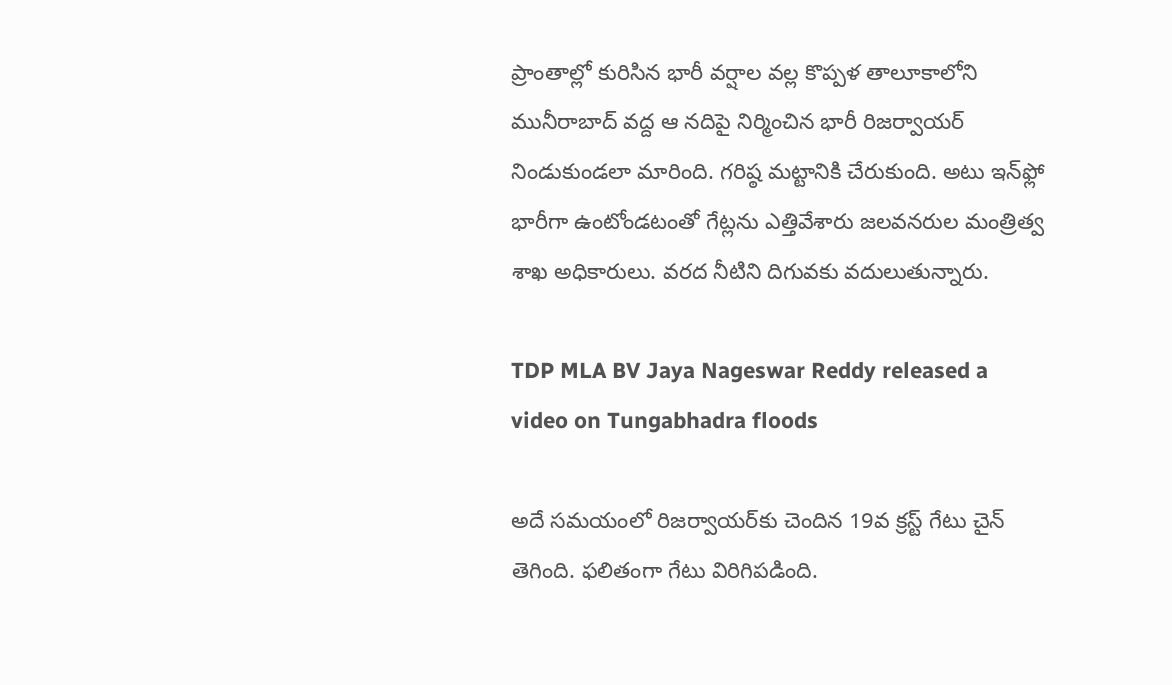ప్రాంతాల్లో కురిసిన భారీ వర్షాల వల్ల కొప్పళ తాలూకాలోని మునీరాబాద్ వద్ద ఆ నదిపై నిర్మించిన భారీ రిజర్వాయర్ నిండుకుండలా మారింది. గరిష్ఠ మట్టానికి చేరుకుంది. అటు ఇన్‌ఫ్లో భారీగా ఉంటోండటంతో గేట్లను ఎత్తివేశారు జలవనరుల మంత్రిత్వ శాఖ అధికారులు. వరద నీటిని దిగువకు వదులుతున్నారు.

TDP MLA BV Jaya Nageswar Reddy released a video on Tungabhadra floods

అదే సమయంలో రిజర్వాయర్‌కు చెందిన 19వ క్రస్ట్ గేటు చైన్ తెగింది. ఫలితంగా గేటు విరిగిపడింది.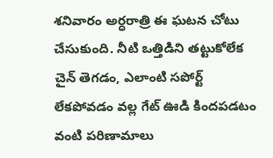శనివారం అర్ధరాత్రి ఈ ఘటన చోటు చేసుకుంది. నీటి ఒత్తిడిని తట్టుకోలేక చైన్ తెగడం, ఎలాంటి సపోర్ట్ లేకపోవడం వల్ల గేట్ ఊడి కిందపడటం వంటి పరిణామాలు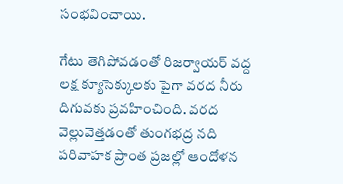సంభవించాయి.

గేటు తెగిపోవడంతో రిజర్వాయర్ వద్ద లక్ష క్యూసెక్కులకు పైగా వరద నీరు దిగువకు ప్రవహించింది. వరద వెల్లువెత్తడంతో తుంగభద్ర నది పరివాహక ప్రాంత ప్రజల్లో ఆందోళన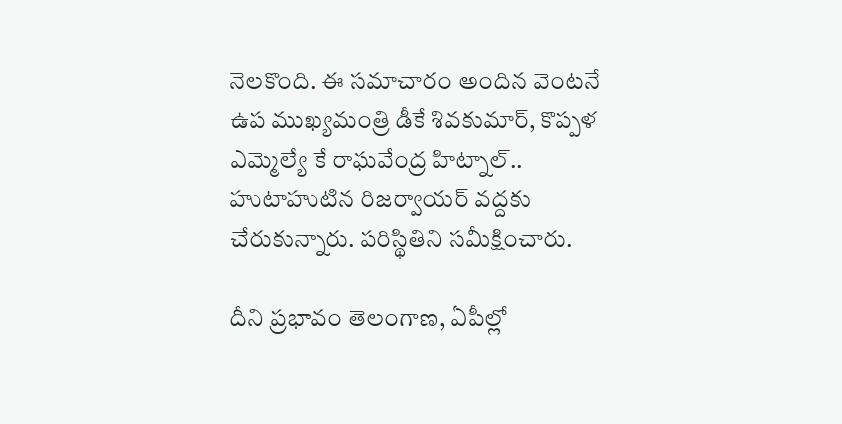నెలకొంది. ఈ సమాచారం అందిన వెంటనే ఉప ముఖ్యమంత్రి డీకే శివకుమార్, కొప్పళ ఎమ్మెల్యే కే రాఘవేంద్ర హిట్నాల్.. హుటాహుటిన రిజర్వాయర్‌ వద్దకు చేరుకున్నారు. పరిస్థితిని సమీక్షించారు.

దీని ప్రభావం తెలంగాణ, ఏపీల్లో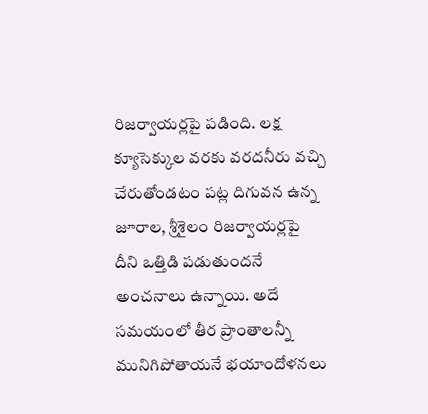రిజర్వాయర్లపై పడింది. లక్ష క్యూసెక్కుల వరకు వరదనీరు వచ్చి చేరుతోండటం పట్ల దిగువన ఉన్న జూరాల, శ్రీశైలం రిజర్వాయర్లపై దీని ఒత్తిడి పడుతుందనే అంచనాలు ఉన్నాయి. అదే సమయంలో తీర ప్రాంతాలన్నీ మునిగిపోతాయనే భయాందోళనలు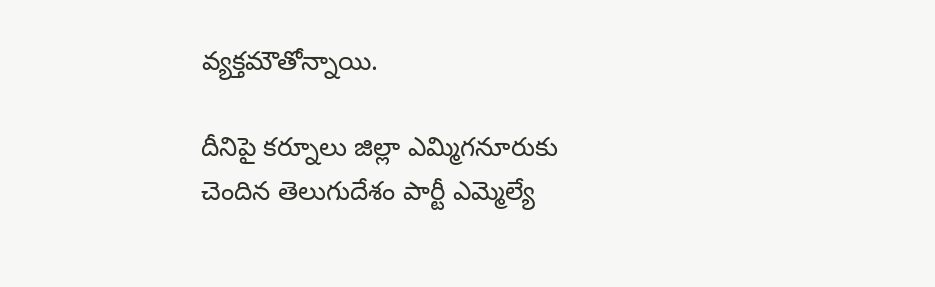వ్యక్తమౌతోన్నాయి.

దీనిపై కర్నూలు జిల్లా ఎమ్మిగనూరుకు చెందిన తెలుగుదేశం పార్టీ ఎమ్మెల్యే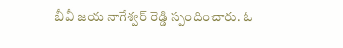బీవీ జయ నాగేశ్వర్ రెడ్డి స్పందించారు. ఓ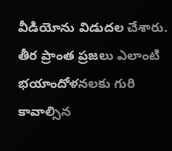వీడియోను విడుదల చేశారు. తీర ప్రాంత ప్రజలు ఎలాంటి భయాందోళనలకు గురి కావాల్సిన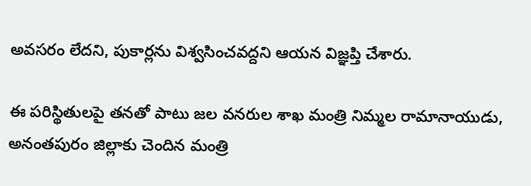అవసరం లేదని, పుకార్లను విశ్వసించవద్దని ఆయన విజ్ఞప్తి చేశారు.

ఈ పరిస్థితులపై తనతో పాటు జల వనరుల శాఖ మంత్రి నిమ్మల రామానాయుడు, అనంతపురం జిల్లాకు చెందిన మంత్రి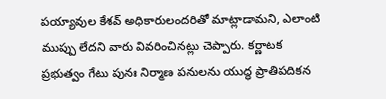పయ్యావుల కేశవ్ అధికారులందరితో మాట్లాడామని, ఎలాంటి ముప్పు లేదని వారు వివరించినట్లు చెప్పారు. కర్ణాటక ప్రభుత్వం గేటు పునః నిర్మాణ పనులను యుద్ధ ప్రాతిపదికన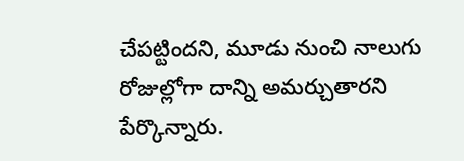చేపట్టిందని, మూడు నుంచి నాలుగు రోజుల్లోగా దాన్ని అమర్చుతారని పేర్కొన్నారు.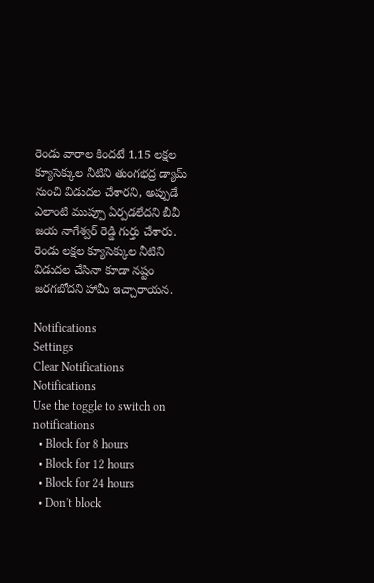రెండు వారాల కిందటే 1.15 లక్షల క్యూసెక్కుల నీటిని తుంగభద్ర డ్యామ్ నుంచి విడుదల చేశారని, అప్పుడే ఎలాంటి ముప్పూ ఏర్పడలేదని బీవీ జయ నాగేశ్వర్ రెడ్డి గుర్తు చేశారు. రెండు లక్షల క్యూసెక్కుల నీటిని విడుదల చేసినా కూడా నష్టం జరగబోదని హామీ ఇచ్చారాయన.

Notifications
Settings
Clear Notifications
Notifications
Use the toggle to switch on notifications
  • Block for 8 hours
  • Block for 12 hours
  • Block for 24 hours
  • Don't block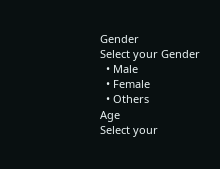Gender
Select your Gender
  • Male
  • Female
  • Others
Age
Select your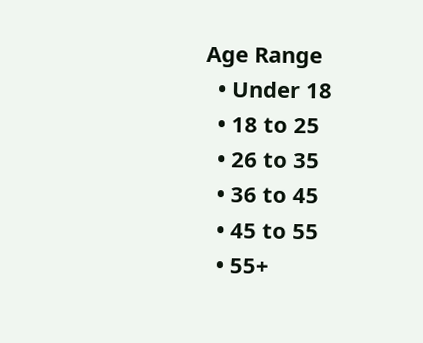Age Range
  • Under 18
  • 18 to 25
  • 26 to 35
  • 36 to 45
  • 45 to 55
  • 55+